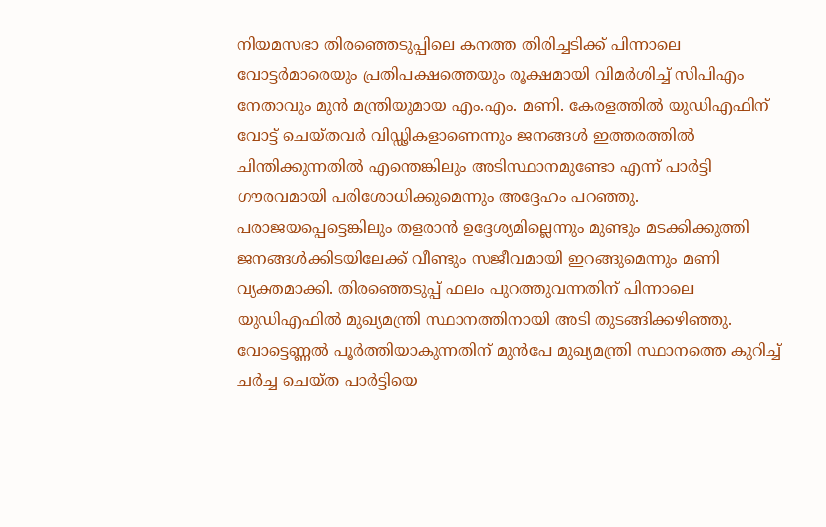നിയമസഭാ തിരഞ്ഞെടുപ്പിലെ കനത്ത തിരിച്ചടിക്ക് പിന്നാലെ വോട്ടർമാരെയും പ്രതിപക്ഷത്തെയും രൂക്ഷമായി വിമർശിച്ച് സിപിഎം നേതാവും മുൻ മന്ത്രിയുമായ എം.എം. മണി. കേരളത്തിൽ യുഡിഎഫിന് വോട്ട് ചെയ്തവർ വിഡ്ഢികളാണെന്നും ജനങ്ങൾ ഇത്തരത്തിൽ ചിന്തിക്കുന്നതിൽ എന്തെങ്കിലും അടിസ്ഥാനമുണ്ടോ എന്ന് പാർട്ടി ഗൗരവമായി പരിശോധിക്കുമെന്നും അദ്ദേഹം പറഞ്ഞു. പരാജയപ്പെട്ടെങ്കിലും തളരാൻ ഉദ്ദേശ്യമില്ലെന്നും മുണ്ടും മടക്കിക്കുത്തി ജനങ്ങൾക്കിടയിലേക്ക് വീണ്ടും സജീവമായി ഇറങ്ങുമെന്നും മണി വ്യക്തമാക്കി. തിരഞ്ഞെടുപ്പ് ഫലം പുറത്തുവന്നതിന് പിന്നാലെ യുഡിഎഫിൽ മുഖ്യമന്ത്രി സ്ഥാനത്തിനായി അടി തുടങ്ങിക്കഴിഞ്ഞു. വോട്ടെണ്ണൽ പൂർത്തിയാകുന്നതിന് മുൻപേ മുഖ്യമന്ത്രി സ്ഥാനത്തെ കുറിച്ച് ചർച്ച ചെയ്ത പാർട്ടിയെ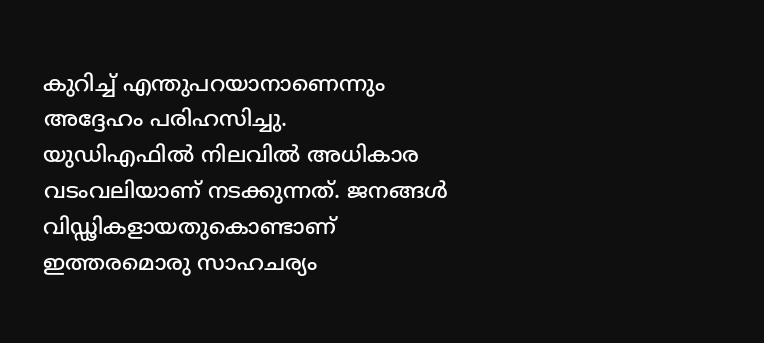കുറിച്ച് എന്തുപറയാനാണെന്നും അദ്ദേഹം പരിഹസിച്ചു.
യുഡിഎഫിൽ നിലവിൽ അധികാര വടംവലിയാണ് നടക്കുന്നത്. ജനങ്ങൾ വിഡ്ഢികളായതുകൊണ്ടാണ് ഇത്തരമൊരു സാഹചര്യം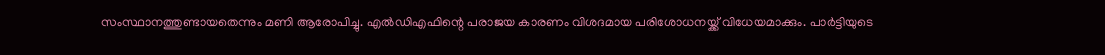സംസ്ഥാനത്തുണ്ടായതെന്നും മണി ആരോപിച്ചു. എൽഡിഎഫിന്റെ പരാജയ കാരണം വിശദമായ പരിശോധനയ്ക്ക് വിധേയമാക്കും. പാർട്ടിയുടെ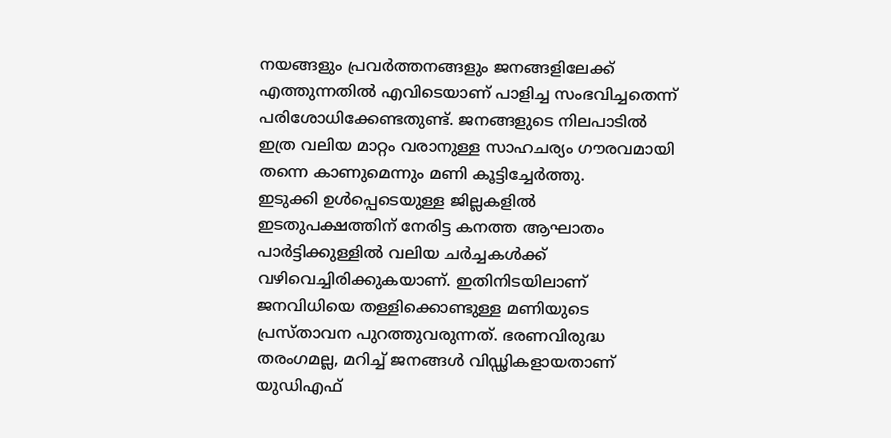നയങ്ങളും പ്രവർത്തനങ്ങളും ജനങ്ങളിലേക്ക് എത്തുന്നതിൽ എവിടെയാണ് പാളിച്ച സംഭവിച്ചതെന്ന് പരിശോധിക്കേണ്ടതുണ്ട്. ജനങ്ങളുടെ നിലപാടിൽ ഇത്ര വലിയ മാറ്റം വരാനുള്ള സാഹചര്യം ഗൗരവമായി തന്നെ കാണുമെന്നും മണി കൂട്ടിച്ചേർത്തു.
ഇടുക്കി ഉൾപ്പെടെയുള്ള ജില്ലകളിൽ ഇടതുപക്ഷത്തിന് നേരിട്ട കനത്ത ആഘാതം പാർട്ടിക്കുള്ളിൽ വലിയ ചർച്ചകൾക്ക് വഴിവെച്ചിരിക്കുകയാണ്. ഇതിനിടയിലാണ് ജനവിധിയെ തള്ളിക്കൊണ്ടുള്ള മണിയുടെ പ്രസ്താവന പുറത്തുവരുന്നത്. ഭരണവിരുദ്ധ തരംഗമല്ല, മറിച്ച് ജനങ്ങൾ വിഡ്ഢികളായതാണ് യുഡിഎഫ്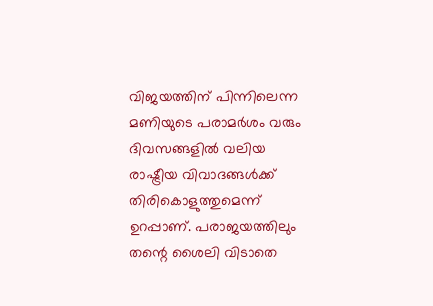വിജയത്തിന് പിന്നിലെന്ന മണിയുടെ പരാമർശം വരും ദിവസങ്ങളിൽ വലിയ രാഷ്ട്രീയ വിവാദങ്ങൾക്ക് തിരികൊളുത്തുമെന്ന് ഉറപ്പാണ്. പരാജയത്തിലും തന്റെ ശൈലി വിടാതെ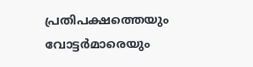പ്രതിപക്ഷത്തെയും വോട്ടർമാരെയും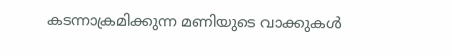കടന്നാക്രമിക്കുന്ന മണിയുടെ വാക്കുകൾ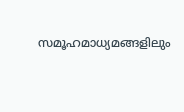സമൂഹമാധ്യമങ്ങളിലും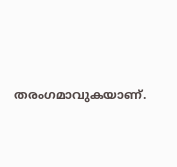തരംഗമാവുകയാണ്.